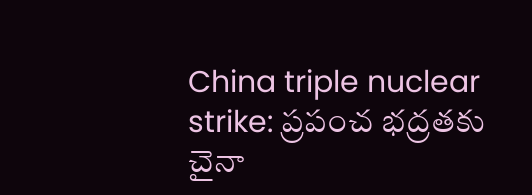China triple nuclear strike: ప్రపంచ భద్రతకు చైనా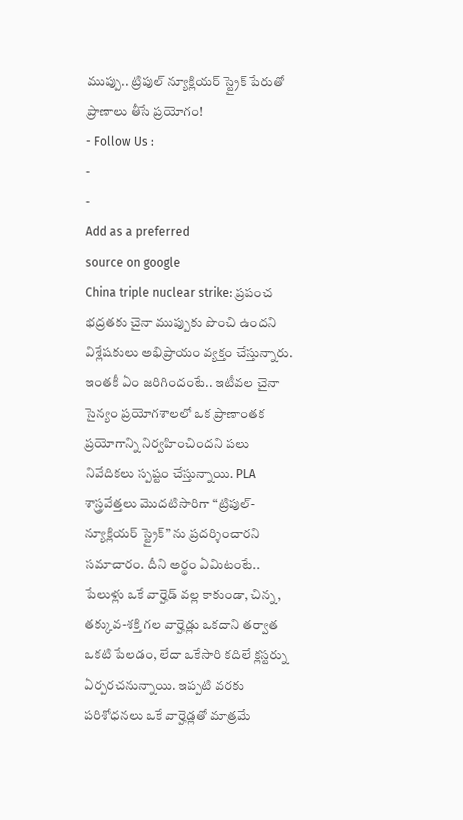ముప్పు.. ట్రిపుల్ న్యూక్లియర్ స్ట్రైక్ పేరుతో ప్రాణాలు తీసే ప్రయోగం!
- Follow Us :
-
-
Add as a preferred
source on google
China triple nuclear strike: ప్రపంచ భద్రతకు చైనా ముప్పుకు పొంచి ఉందని విశ్లేషకులు అభిప్రాయం వ్యక్తం చేస్తున్నారు. ఇంతకీ ఏం జరిగిందంటే.. ఇటీవల చైనా సైన్యం ప్రయోగశాలలో ఒక ప్రాణాంతక ప్రయోగాన్ని నిర్వహించిందని పలు నివేదికలు స్పష్టం చేస్తున్నాయి. PLA శాస్త్రవేత్తలు మొదటిసారిగా “ట్రిపుల్-న్యూక్లియర్ స్ట్రైక్” ను ప్రదర్శించారని సమాచారం. దీని అర్థం ఏమిటంటే.. పేలుళ్లు ఒకే వార్హెడ్ వల్ల కాకుండా, చిన్న, తక్కువ-శక్తి గల వార్హెడ్లు ఒకదాని తర్వాత ఒకటి పేలడం, లేదా ఒకేసారి కదిలే క్లస్టర్ను ఏర్పరచనున్నాయి. ఇప్పటి వరకు పరిశోధనలు ఒకే వార్హెడ్లతో మాత్రమే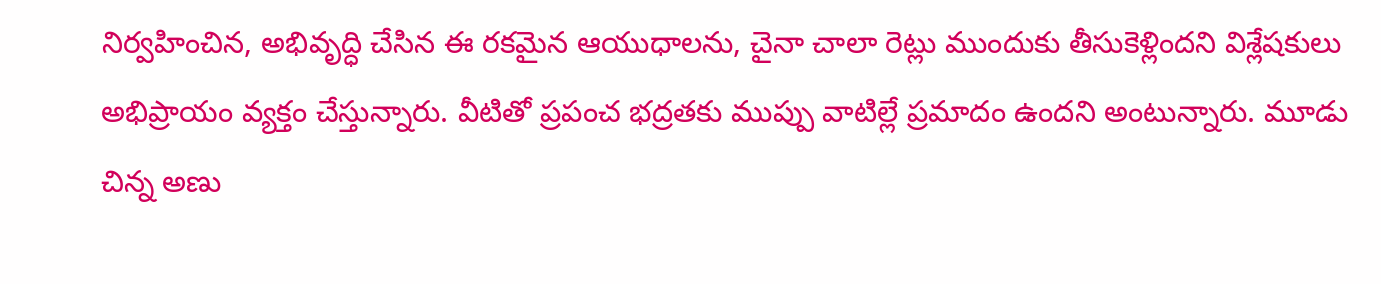నిర్వహించిన, అభివృద్ధి చేసిన ఈ రకమైన ఆయుధాలను, చైనా చాలా రెట్లు ముందుకు తీసుకెళ్లిందని విశ్లేషకులు అభిప్రాయం వ్యక్తం చేస్తున్నారు. వీటితో ప్రపంచ భద్రతకు ముప్పు వాటిల్లే ప్రమాదం ఉందని అంటున్నారు. మూడు చిన్న అణు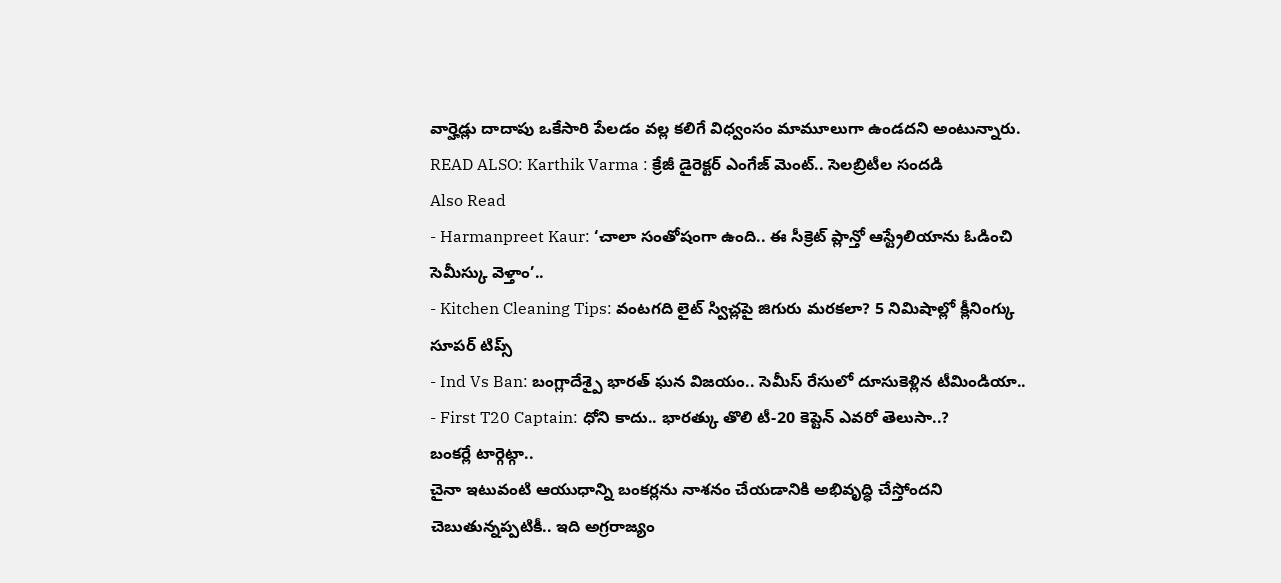వార్హెడ్లు దాదాపు ఒకేసారి పేలడం వల్ల కలిగే విధ్వంసం మామూలుగా ఉండదని అంటున్నారు.
READ ALSO: Karthik Varma : క్రేజీ డైరెక్టర్ ఎంగేజ్ మెంట్.. సెలబ్రిటీల సందడి
Also Read
- Harmanpreet Kaur: ‘చాలా సంతోషంగా ఉంది.. ఈ సీక్రెట్ ప్లాన్తో ఆస్ట్రేలియాను ఓడించి సెమీస్కు వెళ్తాం’..
- Kitchen Cleaning Tips: వంటగది లైట్ స్విచ్లపై జిగురు మరకలా? 5 నిమిషాల్లో క్లీనింగ్కు సూపర్ టిప్స్
- Ind Vs Ban: బంగ్లాదేశ్పై భారత్ ఘన విజయం.. సెమీస్ రేసులో దూసుకెళ్లిన టీమిండియా..
- First T20 Captain: ధోని కాదు.. భారత్కు తొలి టీ-20 కెప్టెన్ ఎవరో తెలుసా..?
బంకర్లే టార్గెట్గా..
చైనా ఇటువంటి ఆయుధాన్ని బంకర్లను నాశనం చేయడానికి అభివృద్ధి చేస్తోందని చెబుతున్నప్పటికీ.. ఇది అగ్రరాజ్యం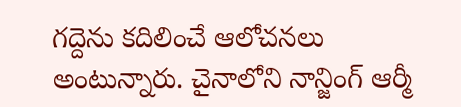గద్దెను కదిలించే ఆలోచనలు అంటున్నారు. చైనాలోని నాన్జింగ్ ఆర్మీ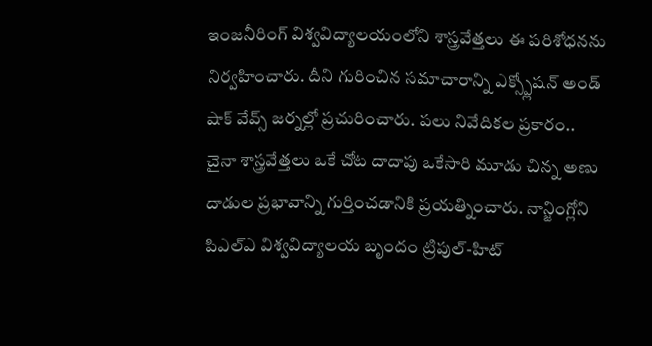ఇంజనీరింగ్ విశ్వవిద్యాలయంలోని శాస్త్రవేత్తలు ఈ పరిశోధనను నిర్వహించారు. దీని గురించిన సమాచారాన్ని ఎక్స్ప్లోషన్ అండ్ షాక్ వేవ్స్ జర్నల్లో ప్రచురించారు. పలు నివేదికల ప్రకారం.. చైనా శాస్త్రవేత్తలు ఒకే చోట దాదాపు ఒకేసారి మూడు చిన్న అణు దాడుల ప్రభావాన్ని గుర్తించడానికి ప్రయత్నించారు. నాన్జింగ్లోని పిఎల్ఎ విశ్వవిద్యాలయ బృందం ట్రిపుల్-హిట్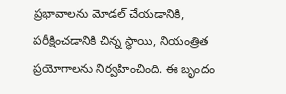ప్రభావాలను మోడల్ చేయడానికి, పరీక్షించడానికి చిన్న స్థాయి, నియంత్రిత ప్రయోగాలను నిర్వహించింది. ఈ బృందం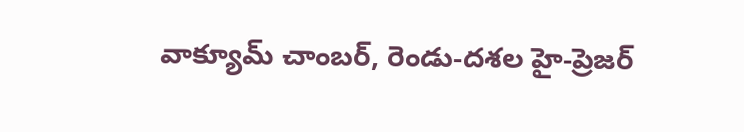వాక్యూమ్ చాంబర్, రెండు-దశల హై-ప్రెజర్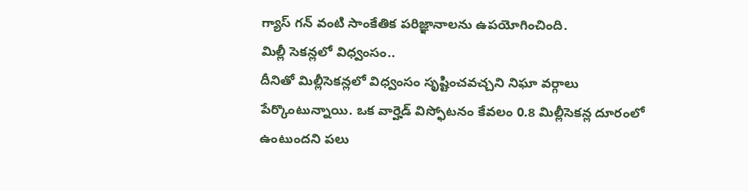గ్యాస్ గన్ వంటి సాంకేతిక పరిజ్ఞానాలను ఉపయోగించింది.
మిల్లీ సెకన్లలో విధ్వంసం..
దీనితో మిల్లీసెకన్లలో విధ్వంసం సృష్టించవచ్చని నిఘా వర్గాలు పేర్కొంటున్నాయి. ఒక వార్హెడ్ విస్ఫోటనం కేవలం 0.8 మిల్లీసెకన్ల దూరంలో ఉంటుందని పలు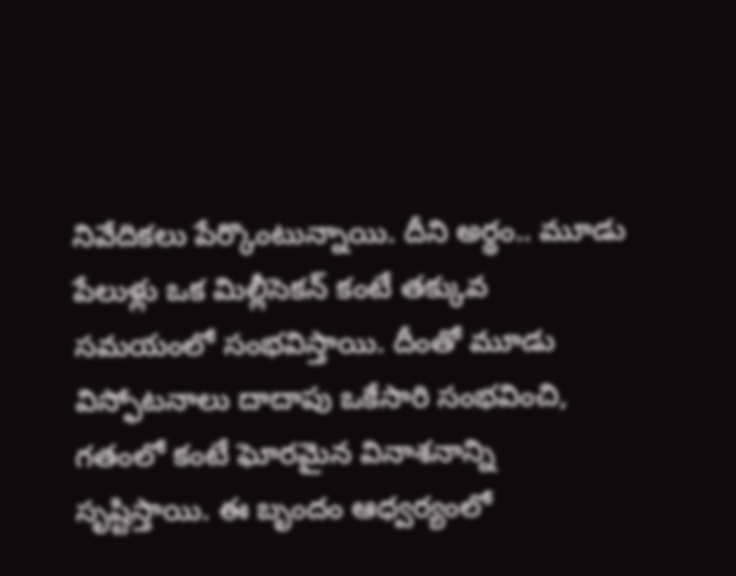నివేదికలు పేర్కొంటున్నాయి. దీని అర్థం.. మూడు పేలుళ్లు ఒక మిల్లీసెకన్ కంటే తక్కువ సమయంలో సంభవిస్తాయి. దీంతో మూడు విస్ఫోటనాలు దాదాపు ఒకేసారి సంభవించి, గతంలో కంటే ఘోరమైన వినాశనాన్ని సృష్టిస్తాయి. ఈ బృందం ఆధ్వర్యంలో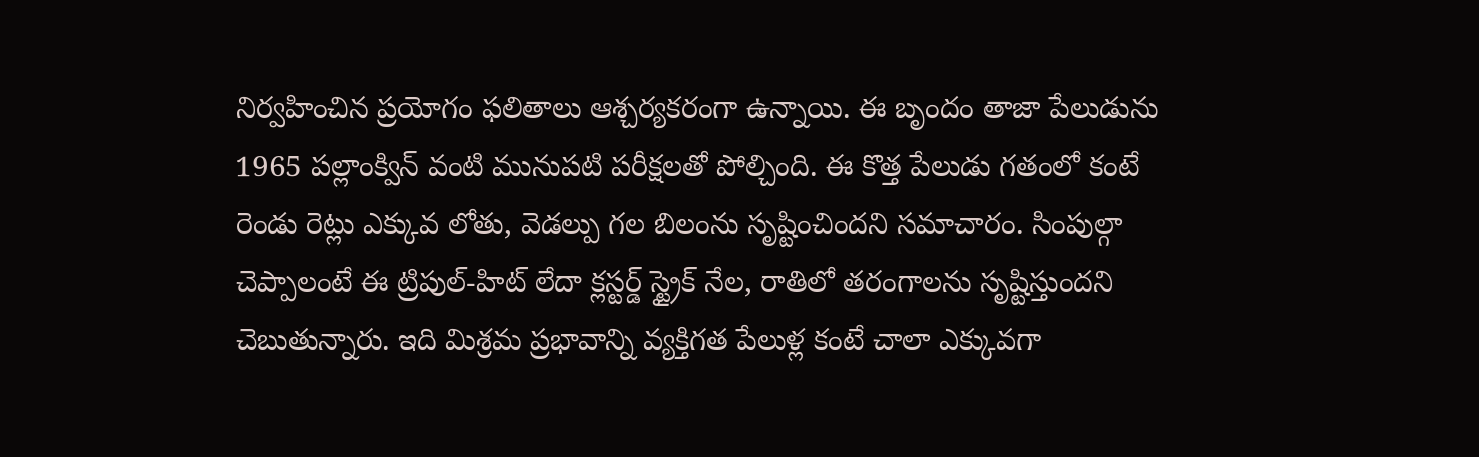నిర్వహించిన ప్రయోగం ఫలితాలు ఆశ్చర్యకరంగా ఉన్నాయి. ఈ బృందం తాజా పేలుడును 1965 పల్లాంక్విన్ వంటి మునుపటి పరీక్షలతో పోల్చింది. ఈ కొత్త పేలుడు గతంలో కంటే రెండు రెట్లు ఎక్కువ లోతు, వెడల్పు గల బిలంను సృష్టించిందని సమాచారం. సింపుల్గా చెప్పాలంటే ఈ ట్రిపుల్-హిట్ లేదా క్లస్టర్డ్ స్ట్రైక్ నేల, రాతిలో తరంగాలను సృష్టిస్తుందని చెబుతున్నారు. ఇది మిశ్రమ ప్రభావాన్ని వ్యక్తిగత పేలుళ్ల కంటే చాలా ఎక్కువగా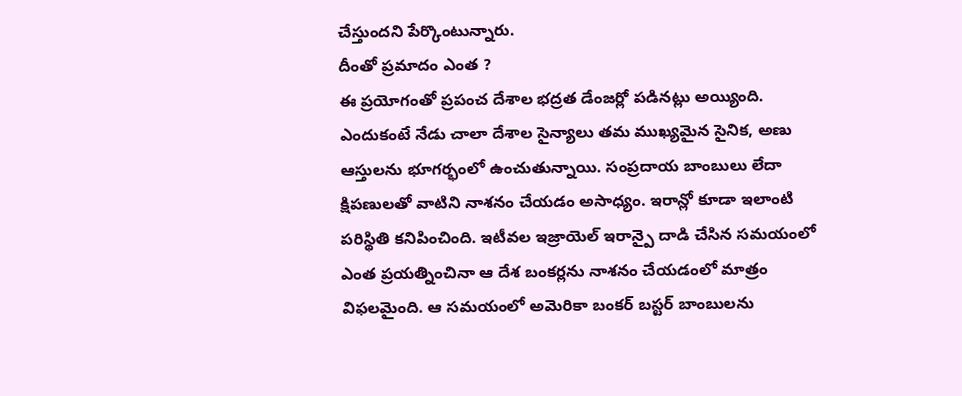చేస్తుందని పేర్కొంటున్నారు.
దీంతో ప్రమాదం ఎంత ?
ఈ ప్రయోగంతో ప్రపంచ దేశాల భద్రత డేంజర్లో పడినట్లు అయ్యింది. ఎందుకంటే నేడు చాలా దేశాల సైన్యాలు తమ ముఖ్యమైన సైనిక, అణు ఆస్తులను భూగర్భంలో ఉంచుతున్నాయి. సంప్రదాయ బాంబులు లేదా క్షిపణులతో వాటిని నాశనం చేయడం అసాధ్యం. ఇరాన్లో కూడా ఇలాంటి పరిస్థితి కనిపించింది. ఇటీవల ఇజ్రాయెల్ ఇరాన్పై దాడి చేసిన సమయంలో ఎంత ప్రయత్నించినా ఆ దేశ బంకర్లను నాశనం చేయడంలో మాత్రం విఫలమైంది. ఆ సమయంలో అమెరికా బంకర్ బస్టర్ బాంబులను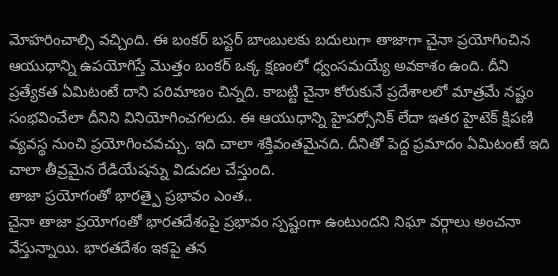మోహరించాల్సి వచ్చింది. ఈ బంకర్ బస్టర్ బాంబులకు బదులుగా తాజాగా చైనా ప్రయోగించిన ఆయుధాన్ని ఉపయోగిస్తే మొత్తం బంకర్ ఒక్క క్షణంలో ధ్వంసమయ్యే అవకాశం ఉంది. దీని ప్రత్యేకత ఏమిటంటే దాని పరిమాణం చిన్నది. కాబట్టి చైనా కోరుకునే ప్రదేశాలలో మాత్రమే నష్టం సంభవించేలా దీనిని వినియోగించగలదు. ఈ ఆయుధాన్ని హైపర్సోనిక్ లేదా ఇతర హైటెక్ క్షిపణి వ్యవస్థ నుంచి ప్రయోగించవచ్చు. ఇది చాలా శక్తివంతమైనది. దీనితో పెద్ద ప్రమాదం ఏమిటంటే ఇది చాలా తీవ్రమైన రేడియేషన్ను విడుదల చేస్తుంది.
తాజా ప్రయోగంతో భారత్పై ప్రభావం ఎంత..
చైనా తాజా ప్రయోగంతో భారతదేశంపై ప్రభావం స్పష్టంగా ఉంటుందని నిఘా వర్గాలు అంచనా వేస్తున్నాయి. భారతదేశం ఇకపై తన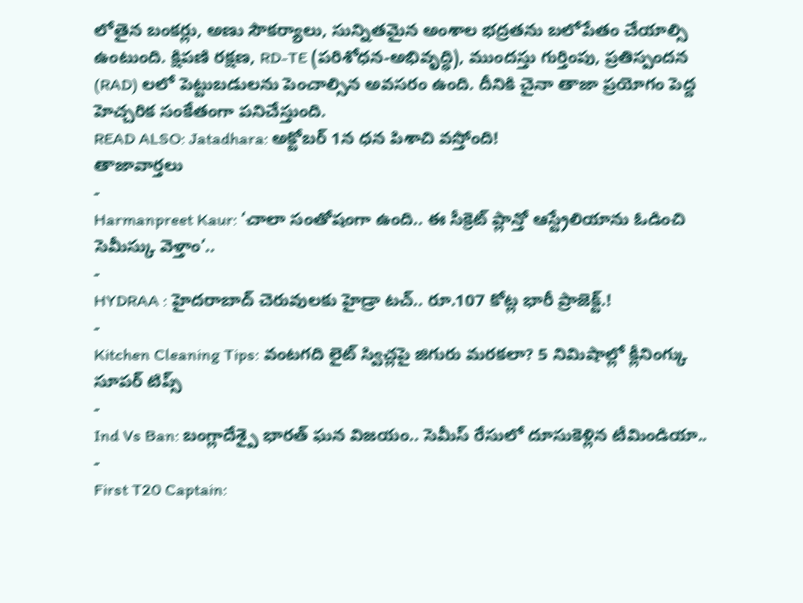లోతైన బంకర్లు, అణు సౌకర్యాలు, సున్నితమైన అంశాల భద్రతను బలోపేతం చేయాల్సి ఉంటుంది. క్షిపణి రక్షణ, RD-TE (పరిశోధన-అభివృద్ధి), ముందస్తు గుర్తింపు, ప్రతిస్పందన (RAD) లలో పెట్టుబడులను పెంచాల్సిన అవసరం ఉంది. దీనికి చైనా తాజా ప్రయోగం పెద్ద హెచ్చరిక సంకేతంగా పనిచేస్తుంది.
READ ALSO: Jatadhara: అక్టోబర్ 1న ధన పిశాచి వస్తోంది!
తాజావార్తలు
-
Harmanpreet Kaur: ‘చాలా సంతోషంగా ఉంది.. ఈ సీక్రెట్ ప్లాన్తో ఆస్ట్రేలియాను ఓడించి సెమీస్కు వెళ్తాం’..
-
HYDRAA : హైదరాబాద్ చెరువులకు హైడ్రా టచ్.. రూ.107 కోట్ల భారీ ప్రాజెక్ట్.!
-
Kitchen Cleaning Tips: వంటగది లైట్ స్విచ్లపై జిగురు మరకలా? 5 నిమిషాల్లో క్లీనింగ్కు సూపర్ టిప్స్
-
Ind Vs Ban: బంగ్లాదేశ్పై భారత్ ఘన విజయం.. సెమీస్ రేసులో దూసుకెళ్లిన టీమిండియా..
-
First T20 Captain: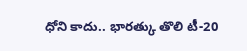ధోని కాదు.. భారత్కు తొలి టీ-20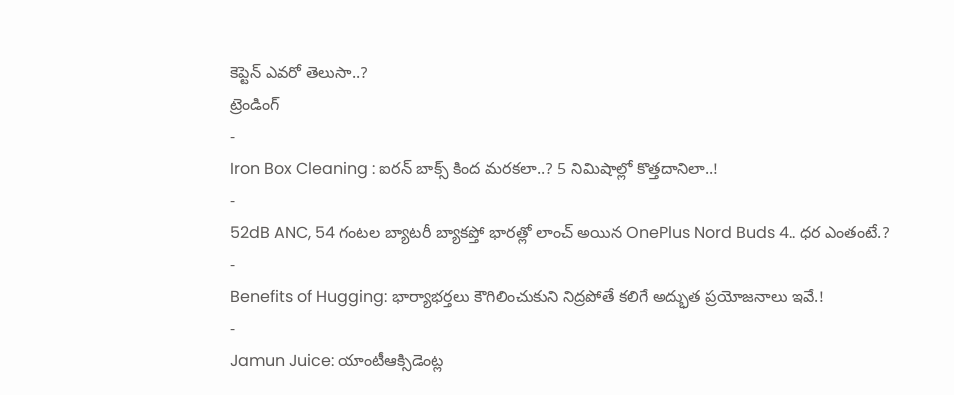కెప్టెన్ ఎవరో తెలుసా..?
ట్రెండింగ్
-
Iron Box Cleaning : ఐరన్ బాక్స్ కింద మరకలా..? 5 నిమిషాల్లో కొత్తదానిలా..!
-
52dB ANC, 54 గంటల బ్యాటరీ బ్యాకప్తో భారత్లో లాంచ్ అయిన OnePlus Nord Buds 4.. ధర ఎంతంటే.?
-
Benefits of Hugging: భార్యాభర్తలు కౌగిలించుకుని నిద్రపోతే కలిగే అద్భుత ప్రయోజనాలు ఇవే.!
-
Jamun Juice: యాంటీఆక్సిడెంట్ల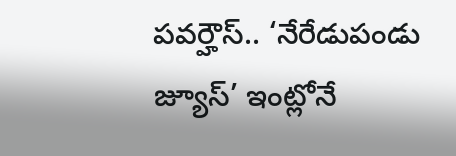పవర్హౌస్.. ‘నేరేడుపండు జ్యూస్’ ఇంట్లోనే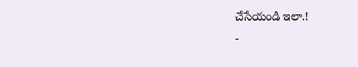చేసేయండి ఇలా.!
-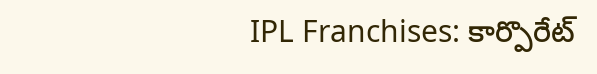IPL Franchises: కార్పొరేట్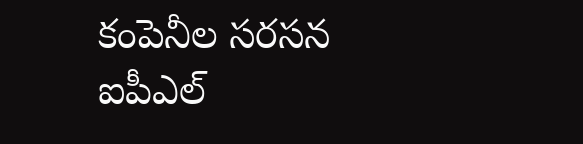కంపెనీల సరసన ఐపీఎల్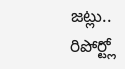జట్లు.. రిపోర్ట్లో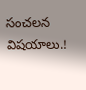సంచలన విషయాలు.!